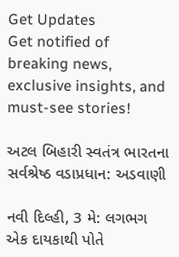Get Updates
Get notified of breaking news, exclusive insights, and must-see stories!

અટલ બિહારી સ્વતંત્ર ભારતના સર્વશ્રેષ્ઠ વડાપ્રધાન: અડવાણી

નવી દિલ્હી, 3 મે: લગભગ એક દાયકાથી પોતે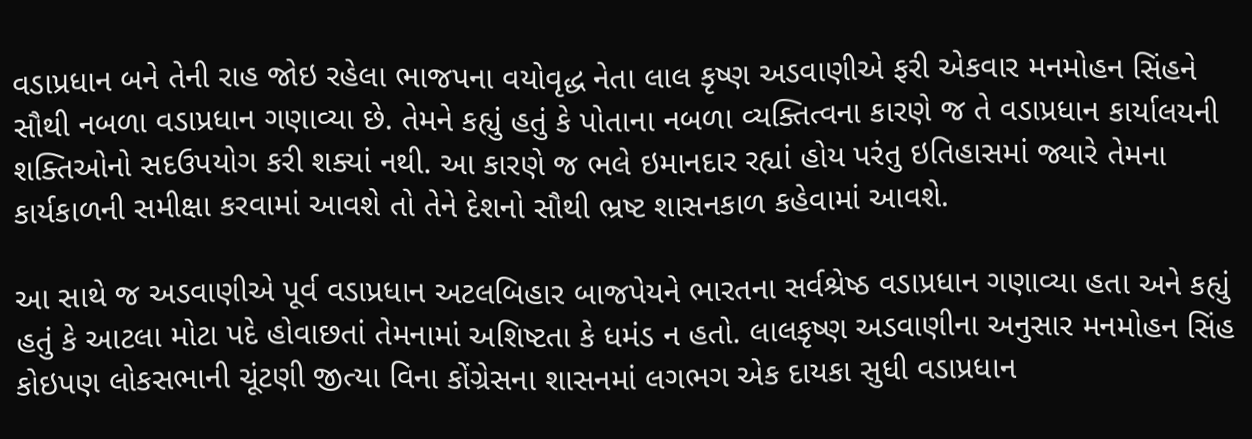વડાપ્રધાન બને તેની રાહ જોઇ રહેલા ભાજપના વયોવૃદ્ધ નેતા લાલ કૃષ્ણ અડવાણીએ ફરી એકવાર મનમોહન સિંહને સૌથી નબળા વડાપ્રધાન ગણાવ્યા છે. તેમને કહ્યું હતું કે પોતાના નબળા વ્યક્તિત્વના કારણે જ તે વડાપ્રધાન કાર્યાલયની શક્તિઓનો સદઉપયોગ કરી શક્યાં નથી. આ કારણે જ ભલે ઇમાનદાર રહ્યાં હોય પરંતુ ઇતિહાસમાં જ્યારે તેમના કાર્યકાળની સમીક્ષા કરવામાં આવશે તો તેને દેશનો સૌથી ભ્રષ્ટ શાસનકાળ કહેવામાં આવશે.

આ સાથે જ અડવાણીએ પૂર્વ વડાપ્રધાન અટલબિહાર બાજપેયને ભારતના સર્વશ્રેષ્ઠ વડાપ્રધાન ગણાવ્યા હતા અને કહ્યું હતું કે આટલા મોટા પદે હોવાછતાં તેમનામાં અશિષ્ટતા કે ધમંડ ન હતો. લાલકૃષ્ણ અડવાણીના અનુસાર મનમોહન સિંહ કોઇપણ લોકસભાની ચૂંટણી જીત્યા વિના કોંગ્રેસના શાસનમાં લગભગ એક દાયકા સુધી વડાપ્રધાન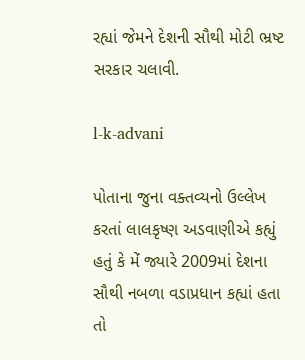રહ્યાં જેમને દેશની સૌથી મોટી ભ્રષ્ટ સરકાર ચલાવી.

l-k-advani

પોતાના જુના વક્તવ્યનો ઉલ્લેખ કરતાં લાલકૃષ્ણ અડવાણીએ કહ્યું હતું કે મેં જ્યારે 2009માં દેશના સૌથી નબળા વડાપ્રધાન કહ્યાં હતા તો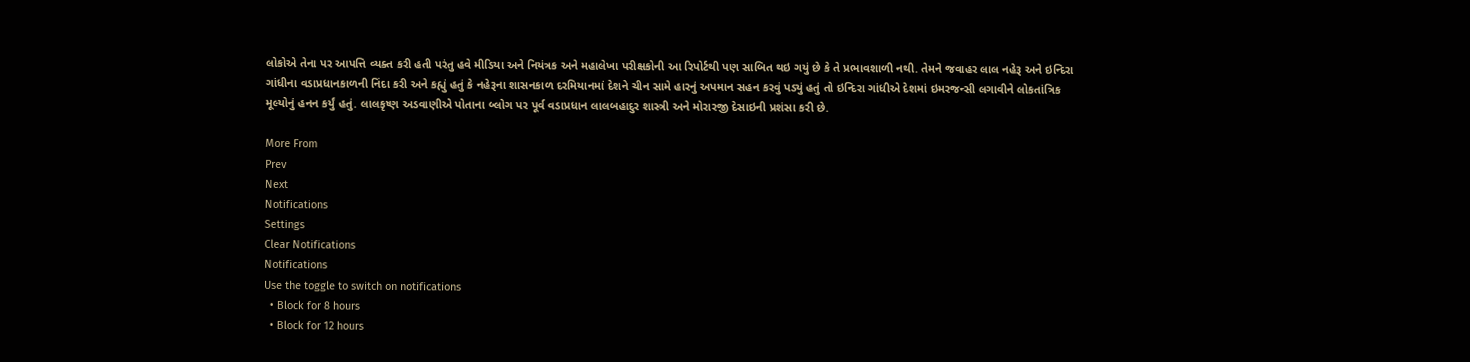લોકોએ તેના પર આપત્તિ વ્યક્ત કરી હતી પરંતુ હવે મીડિયા અને નિયંત્રક અને મહાલેખા પરીક્ષકોની આ રિપોર્ટથી પણ સાબિત થઇ ગયું છે કે તે પ્રભાવશાળી નથી. તેમને જવાહર લાલ નહેરૂ અને ઇન્દિરા ગાંધીના વડાપ્રધાનકાળની નિંદા કરી અને કહ્યું હતું કે નહેરૂના શાસનકાળ દરમિયાનમાં દેશને ચીન સામે હારનું અપમાન સહન કરવું પડ્યું હતું તો ઇન્દિરા ગાંધીએ દેશમાં ઇમરજન્સી લગાવીને લોકતાંત્રિક મૂલ્યોનું હનન કર્યું હતું. લાલકૃષ્ણ અડવાણીએ પોતાના બ્લોગ પર પૂર્વ વડાપ્રધાન લાલબહાદુર શાસ્ત્રી અને મોરારજી દેસાઇની પ્રશંસા કરી છે.

More From
Prev
Next
Notifications
Settings
Clear Notifications
Notifications
Use the toggle to switch on notifications
  • Block for 8 hours
  • Block for 12 hours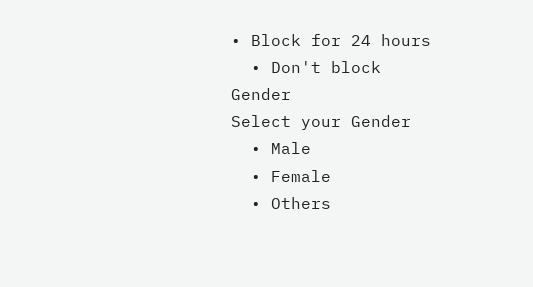• Block for 24 hours
  • Don't block
Gender
Select your Gender
  • Male
  • Female
  • Others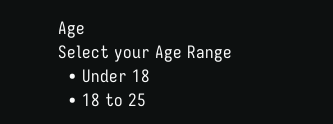Age
Select your Age Range
  • Under 18
  • 18 to 25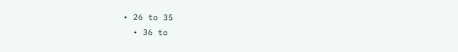• 26 to 35
  • 36 to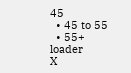45
  • 45 to 55
  • 55+
loader
X